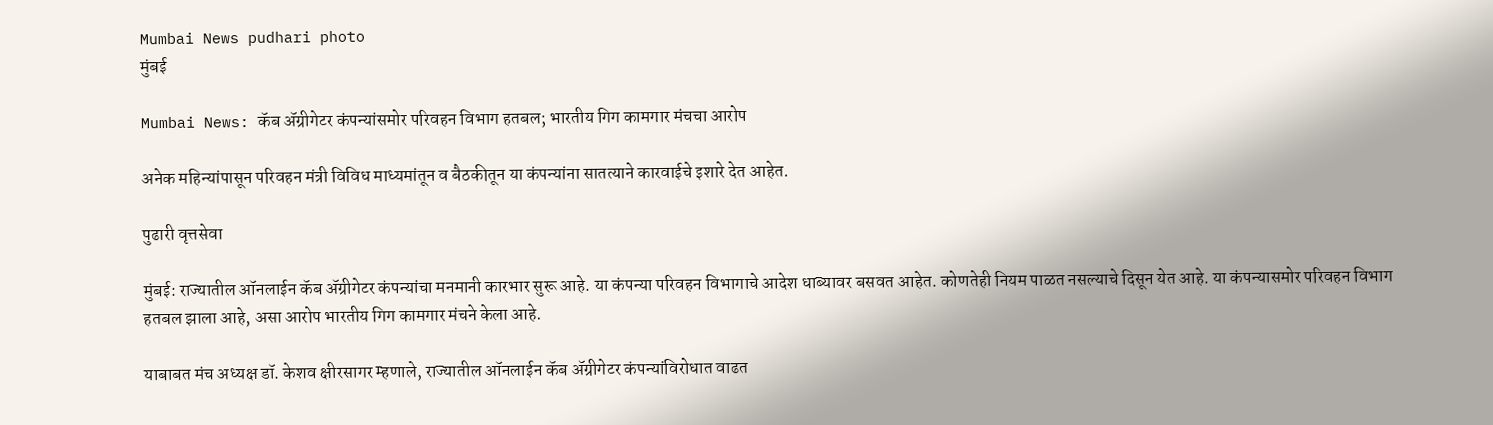Mumbai News pudhari photo
मुंबई

Mumbai News: कॅब ॲग्रीगेटर कंपन्यांसमोर परिवहन विभाग हतबल; भारतीय गिग कामगार मंचचा आरोप

अनेक महिन्यांपासून परिवहन मंत्री विविध माध्यमांतून व बैठकीतून या कंपन्यांना सातत्याने कारवाईचे इशारे देत आहेत.

पुढारी वृत्तसेवा

मुंबई: राज्यातील ऑनलाईन कॅब ॲग्रीगेटर कंपन्यांचा मनमानी कारभार सुरू आहे. या कंपन्या परिवहन विभागाचे आदेश धाब्यावर बसवत आहेत. कोणतेही नियम पाळत नसल्याचे दिसून येत आहे. या कंपन्यासमोर परिवहन विभाग हतबल झाला आहे, असा आरोप भारतीय गिग कामगार मंचने केला आहे.

याबाबत मंच अध्यक्ष डॉ. केशव क्षीरसागर म्हणाले, राज्यातील ऑनलाईन कॅब ॲग्रीगेटर कंपन्यांविरोधात वाढत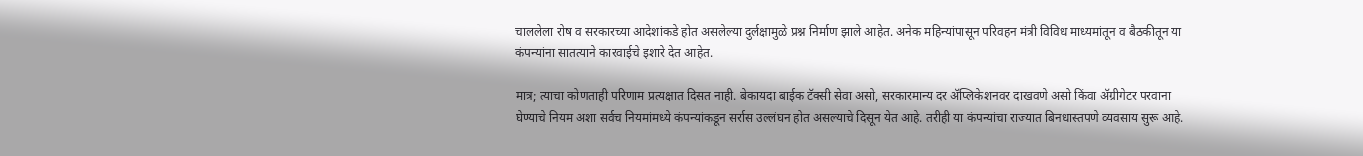चाललेला रोष व सरकारच्या आदेशांकडे होत असलेल्या दुर्लक्षामुळे प्रश्न निर्माण झाले आहेत. अनेक महिन्यांपासून परिवहन मंत्री विविध माध्यमांतून व बैठकीतून या कंपन्यांना सातत्याने कारवाईचे इशारे देत आहेत.

मात्र; त्याचा कोणताही परिणाम प्रत्यक्षात दिसत नाही. बेकायदा बाईक टॅक्सी सेवा असो, सरकारमान्य दर ॲप्लिकेशनवर दाखवणे असो किंवा ॲग्रीगेटर परवाना घेण्याचे नियम अशा सर्वच नियमांमध्ये कंपन्यांकडून सर्रास उल्लंघन होत असल्याचे दिसून येत आहे. तरीही या कंपन्यांचा राज्यात बिनधास्तपणे व्यवसाय सुरू आहे.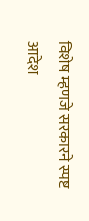विशेष म्हणजे सरकारने स्पष्ट आदेश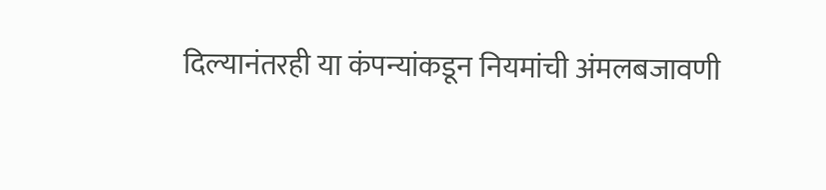दिल्यानंतरही या कंपन्यांकडून नियमांची अंमलबजावणी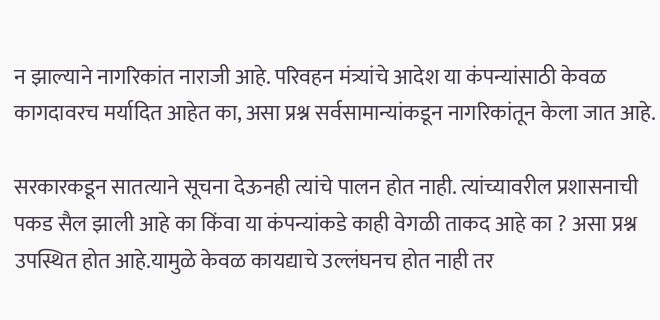न झाल्याने नागरिकांत नाराजी आहे. परिवहन मंत्र्यांचे आदेश या कंपन्यांसाठी केवळ कागदावरच मर्यादित आहेत का, असा प्रश्न सर्वसामान्यांकडून नागरिकांतून केला जात आहे.

सरकारकडून सातत्याने सूचना देऊनही त्यांचे पालन होत नाही. त्यांच्यावरील प्रशासनाची पकड सैल झाली आहे का किंवा या कंपन्यांकडे काही वेगळी ताकद आहे का ? असा प्रश्न उपस्थित होत आहे.यामुळे केवळ कायद्याचे उल्लंघनच होत नाही तर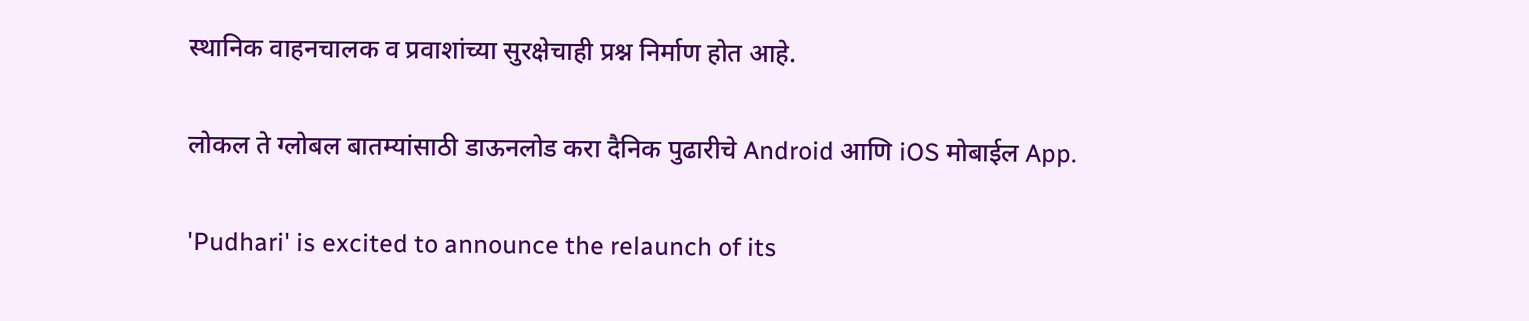स्थानिक वाहनचालक व प्रवाशांच्या सुरक्षेचाही प्रश्न निर्माण होत आहे.

लोकल ते ग्लोबल बातम्यांसाठी डाऊनलोड करा दैनिक पुढारीचे Android आणि iOS मोबाईल App.

'Pudhari' is excited to announce the relaunch of its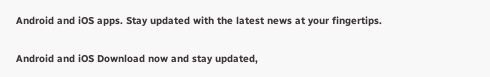Android and iOS apps. Stay updated with the latest news at your fingertips.

Android and iOS Download now and stay updated,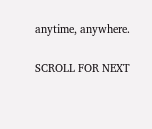anytime, anywhere.

SCROLL FOR NEXT